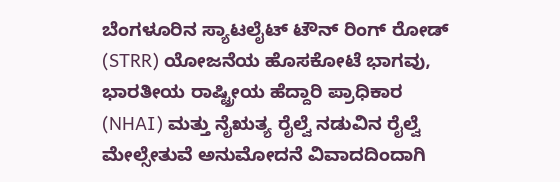ಬೆಂಗಳೂರಿನ ಸ್ಯಾಟಲೈಟ್ ಟೌನ್ ರಿಂಗ್ ರೋಡ್ (STRR) ಯೋಜನೆಯ ಹೊಸಕೋಟೆ ಭಾಗವು, ಭಾರತೀಯ ರಾಷ್ಟ್ರೀಯ ಹೆದ್ದಾರಿ ಪ್ರಾಧಿಕಾರ (NHAI) ಮತ್ತು ನೈಋತ್ಯ ರೈಲ್ವೆ ನಡುವಿನ ರೈಲ್ವೆ ಮೇಲ್ಸೇತುವೆ ಅನುಮೋದನೆ ವಿವಾದದಿಂದಾಗಿ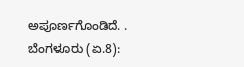ಅಪೂರ್ಣಗೊಂಡಿದೆ. .
ಬೆಂಗಳೂರು (ಏ.8):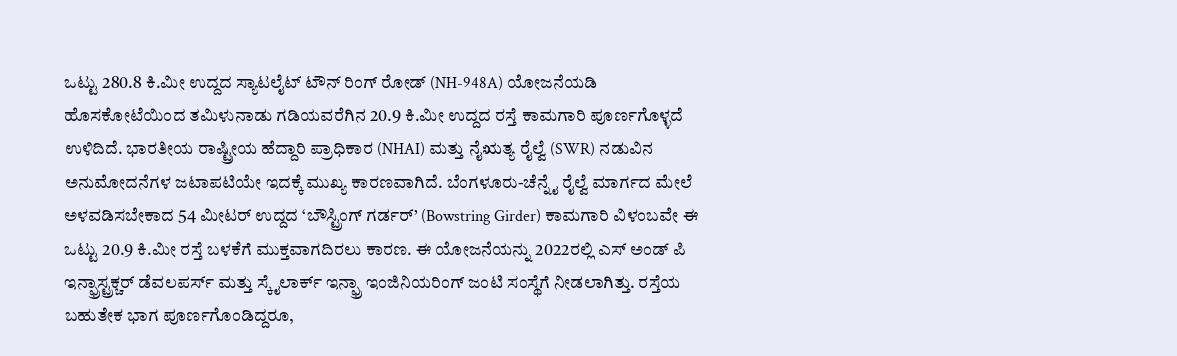ಒಟ್ಟು 280.8 ಕಿ.ಮೀ ಉದ್ದದ ಸ್ಯಾಟಲೈಟ್ ಟೌನ್ ರಿಂಗ್ ರೋಡ್ (NH-948A) ಯೋಜನೆಯಡಿ ಹೊಸಕೋಟೆಯಿಂದ ತಮಿಳುನಾಡು ಗಡಿಯವರೆಗಿನ 20.9 ಕಿ.ಮೀ ಉದ್ದದ ರಸ್ತೆ ಕಾಮಗಾರಿ ಪೂರ್ಣಗೊಳ್ಳದೆ ಉಳಿದಿದೆ. ಭಾರತೀಯ ರಾಷ್ಟ್ರೀಯ ಹೆದ್ದಾರಿ ಪ್ರಾಧಿಕಾರ (NHAI) ಮತ್ತು ನೈಋತ್ಯ ರೈಲ್ವೆ (SWR) ನಡುವಿನ ಅನುಮೋದನೆಗಳ ಜಟಾಪಟಿಯೇ ಇದಕ್ಕೆ ಮುಖ್ಯ ಕಾರಣವಾಗಿದೆ. ಬೆಂಗಳೂರು-ಚೆನ್ನೈ ರೈಲ್ವೆ ಮಾರ್ಗದ ಮೇಲೆ ಅಳವಡಿಸಬೇಕಾದ 54 ಮೀಟರ್ ಉದ್ದದ ‘ಬೌಸ್ಟ್ರಿಂಗ್ ಗರ್ಡರ್’ (Bowstring Girder) ಕಾಮಗಾರಿ ವಿಳಂಬವೇ ಈ ಒಟ್ಟು 20.9 ಕಿ.ಮೀ ರಸ್ತೆ ಬಳಕೆಗೆ ಮುಕ್ತವಾಗದಿರಲು ಕಾರಣ. ಈ ಯೋಜನೆಯನ್ನು 2022ರಲ್ಲಿ ಎಸ್ ಅಂಡ್ ಪಿ ಇನ್ಫ್ರಾಸ್ಟ್ರಕ್ಚರ್ ಡೆವಲಪರ್ಸ್ ಮತ್ತು ಸ್ಕೈಲಾರ್ಕ್ ಇನ್ಫ್ರಾ ಇಂಜಿನಿಯರಿಂಗ್ ಜಂಟಿ ಸಂಸ್ಥೆಗೆ ನೀಡಲಾಗಿತ್ತು. ರಸ್ತೆಯ ಬಹುತೇಕ ಭಾಗ ಪೂರ್ಣಗೊಂಡಿದ್ದರೂ,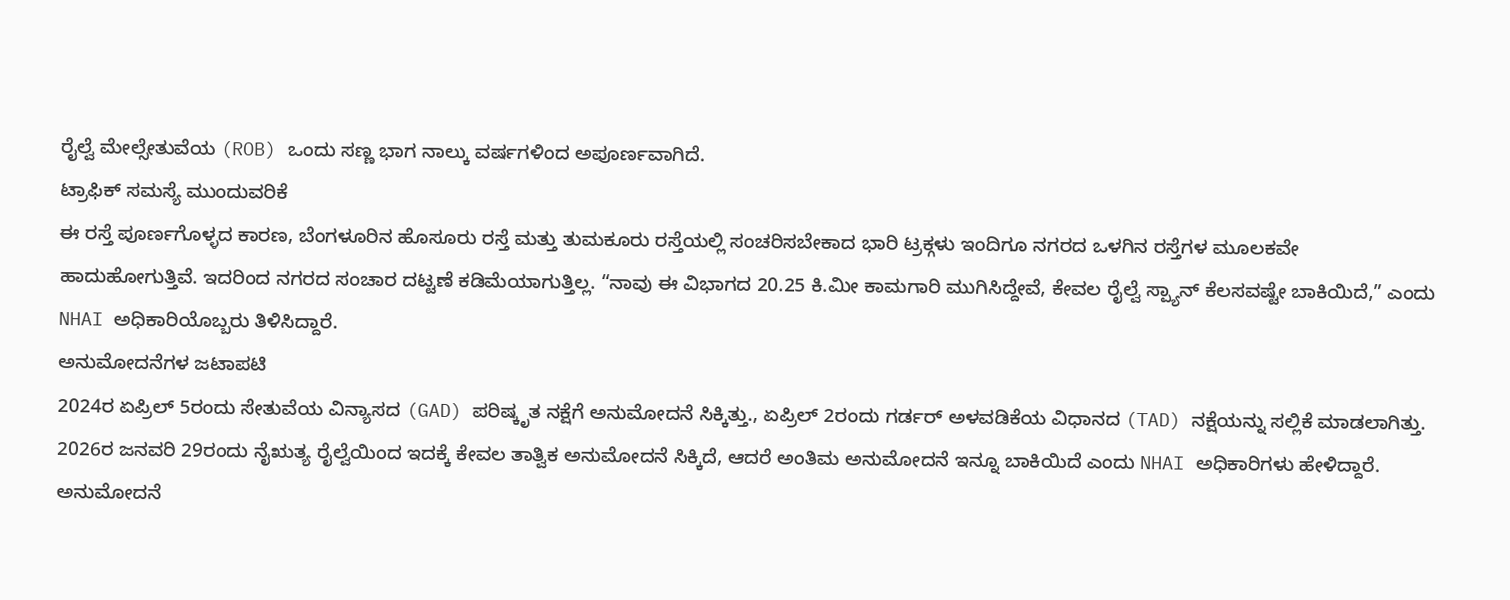ರೈಲ್ವೆ ಮೇಲ್ಸೇತುವೆಯ (ROB) ಒಂದು ಸಣ್ಣ ಭಾಗ ನಾಲ್ಕು ವರ್ಷಗಳಿಂದ ಅಪೂರ್ಣವಾಗಿದೆ.
ಟ್ರಾಫಿಕ್ ಸಮಸ್ಯೆ ಮುಂದುವರಿಕೆ
ಈ ರಸ್ತೆ ಪೂರ್ಣಗೊಳ್ಳದ ಕಾರಣ, ಬೆಂಗಳೂರಿನ ಹೊಸೂರು ರಸ್ತೆ ಮತ್ತು ತುಮಕೂರು ರಸ್ತೆಯಲ್ಲಿ ಸಂಚರಿಸಬೇಕಾದ ಭಾರಿ ಟ್ರಕ್ಗಳು ಇಂದಿಗೂ ನಗರದ ಒಳಗಿನ ರಸ್ತೆಗಳ ಮೂಲಕವೇ ಹಾದುಹೋಗುತ್ತಿವೆ. ಇದರಿಂದ ನಗರದ ಸಂಚಾರ ದಟ್ಟಣೆ ಕಡಿಮೆಯಾಗುತ್ತಿಲ್ಲ. “ನಾವು ಈ ವಿಭಾಗದ 20.25 ಕಿ.ಮೀ ಕಾಮಗಾರಿ ಮುಗಿಸಿದ್ದೇವೆ, ಕೇವಲ ರೈಲ್ವೆ ಸ್ಪ್ಯಾನ್ ಕೆಲಸವಷ್ಟೇ ಬಾಕಿಯಿದೆ,” ಎಂದು NHAI ಅಧಿಕಾರಿಯೊಬ್ಬರು ತಿಳಿಸಿದ್ದಾರೆ.
ಅನುಮೋದನೆಗಳ ಜಟಾಪಟಿ
2024ರ ಏಪ್ರಿಲ್ 5ರಂದು ಸೇತುವೆಯ ವಿನ್ಯಾಸದ (GAD) ಪರಿಷ್ಕೃತ ನಕ್ಷೆಗೆ ಅನುಮೋದನೆ ಸಿಕ್ಕಿತ್ತು., ಏಪ್ರಿಲ್ 2ರಂದು ಗರ್ಡರ್ ಅಳವಡಿಕೆಯ ವಿಧಾನದ (TAD) ನಕ್ಷೆಯನ್ನು ಸಲ್ಲಿಕೆ ಮಾಡಲಾಗಿತ್ತು. 2026ರ ಜನವರಿ 29ರಂದು ನೈಋತ್ಯ ರೈಲ್ವೆಯಿಂದ ಇದಕ್ಕೆ ಕೇವಲ ತಾತ್ವಿಕ ಅನುಮೋದನೆ ಸಿಕ್ಕಿದೆ, ಆದರೆ ಅಂತಿಮ ಅನುಮೋದನೆ ಇನ್ನೂ ಬಾಕಿಯಿದೆ ಎಂದು NHAI ಅಧಿಕಾರಿಗಳು ಹೇಳಿದ್ದಾರೆ. ಅನುಮೋದನೆ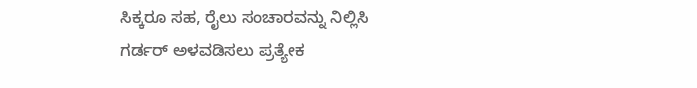ಸಿಕ್ಕರೂ ಸಹ, ರೈಲು ಸಂಚಾರವನ್ನು ನಿಲ್ಲಿಸಿ ಗರ್ಡರ್ ಅಳವಡಿಸಲು ಪ್ರತ್ಯೇಕ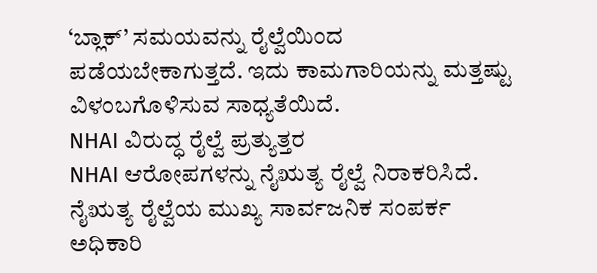‘ಬ್ಲಾಕ್’ ಸಮಯವನ್ನು ರೈಲ್ವೆಯಿಂದ ಪಡೆಯಬೇಕಾಗುತ್ತದೆ. ಇದು ಕಾಮಗಾರಿಯನ್ನು ಮತ್ತಷ್ಟು ವಿಳಂಬಗೊಳಿಸುವ ಸಾಧ್ಯತೆಯಿದೆ.
NHAI ವಿರುದ್ಧ ರೈಲ್ವೆ ಪ್ರತ್ಯುತ್ತರ
NHAI ಆರೋಪಗಳನ್ನು ನೈಋತ್ಯ ರೈಲ್ವೆ ನಿರಾಕರಿಸಿದೆ. ನೈಋತ್ಯ ರೈಲ್ವೆಯ ಮುಖ್ಯ ಸಾರ್ವಜನಿಕ ಸಂಪರ್ಕ ಅಧಿಕಾರಿ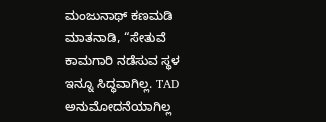ಮಂಜುನಾಥ್ ಕಣಮಡಿ ಮಾತನಾಡಿ, “ಸೇತುವೆ ಕಾಮಗಾರಿ ನಡೆಸುವ ಸ್ಥಳ ಇನ್ನೂ ಸಿದ್ಧವಾಗಿಲ್ಲ. TAD ಅನುಮೋದನೆಯಾಗಿಲ್ಲ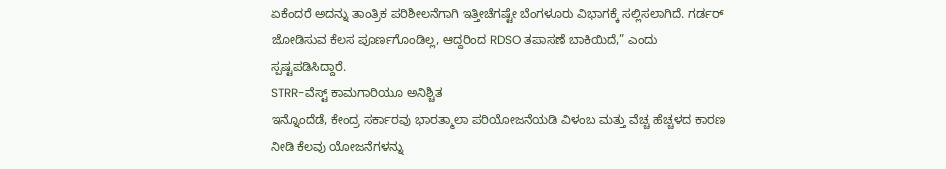ಏಕೆಂದರೆ ಅದನ್ನು ತಾಂತ್ರಿಕ ಪರಿಶೀಲನೆಗಾಗಿ ಇತ್ತೀಚೆಗಷ್ಟೇ ಬೆಂಗಳೂರು ವಿಭಾಗಕ್ಕೆ ಸಲ್ಲಿಸಲಾಗಿದೆ. ಗರ್ಡರ್ ಜೋಡಿಸುವ ಕೆಲಸ ಪೂರ್ಣಗೊಂಡಿಲ್ಲ, ಆದ್ದರಿಂದ RDSO ತಪಾಸಣೆ ಬಾಕಿಯಿದೆ,” ಎಂದು ಸ್ಪಷ್ಟಪಡಿಸಿದ್ದಾರೆ.
STRR-ವೆಸ್ಟ್ ಕಾಮಗಾರಿಯೂ ಅನಿಶ್ಚಿತ
ಇನ್ನೊಂದೆಡೆ, ಕೇಂದ್ರ ಸರ್ಕಾರವು ಭಾರತ್ಮಾಲಾ ಪರಿಯೋಜನೆಯಡಿ ವಿಳಂಬ ಮತ್ತು ವೆಚ್ಚ ಹೆಚ್ಚಳದ ಕಾರಣ ನೀಡಿ ಕೆಲವು ಯೋಜನೆಗಳನ್ನು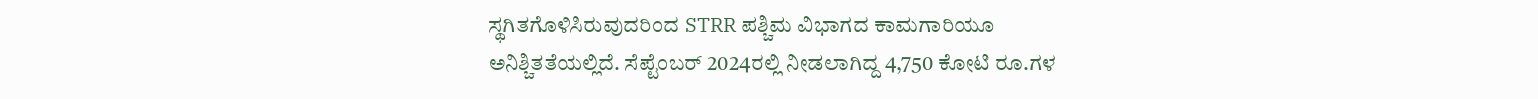ಸ್ಥಗಿತಗೊಳಿಸಿರುವುದರಿಂದ STRR ಪಶ್ಚಿಮ ವಿಭಾಗದ ಕಾಮಗಾರಿಯೂ ಅನಿಶ್ಚಿತತೆಯಲ್ಲಿದೆ. ಸೆಪ್ಟೆಂಬರ್ 2024ರಲ್ಲಿ ನೀಡಲಾಗಿದ್ದ 4,750 ಕೋಟಿ ರೂ.ಗಳ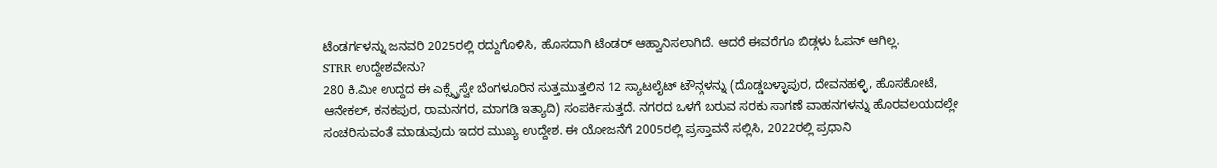ಟೆಂಡರ್ಗಳನ್ನು ಜನವರಿ 2025ರಲ್ಲಿ ರದ್ದುಗೊಳಿಸಿ, ಹೊಸದಾಗಿ ಟೆಂಡರ್ ಆಹ್ವಾನಿಸಲಾಗಿದೆ. ಆದರೆ ಈವರೆಗೂ ಬಿಡ್ಗಳು ಓಪನ್ ಆಗಿಲ್ಲ.
STRR ಉದ್ದೇಶವೇನು?
280 ಕಿ.ಮೀ ಉದ್ದದ ಈ ಎಕ್ಸ್ಪ್ರೆಸ್ವೇ ಬೆಂಗಳೂರಿನ ಸುತ್ತಮುತ್ತಲಿನ 12 ಸ್ಯಾಟಲೈಟ್ ಟೌನ್ಗಳನ್ನು (ದೊಡ್ಡಬಳ್ಳಾಪುರ, ದೇವನಹಳ್ಳಿ, ಹೊಸಕೋಟೆ, ಆನೇಕಲ್, ಕನಕಪುರ, ರಾಮನಗರ, ಮಾಗಡಿ ಇತ್ಯಾದಿ) ಸಂಪರ್ಕಿಸುತ್ತದೆ. ನಗರದ ಒಳಗೆ ಬರುವ ಸರಕು ಸಾಗಣೆ ವಾಹನಗಳನ್ನು ಹೊರವಲಯದಲ್ಲೇ ಸಂಚರಿಸುವಂತೆ ಮಾಡುವುದು ಇದರ ಮುಖ್ಯ ಉದ್ದೇಶ. ಈ ಯೋಜನೆಗೆ 2005ರಲ್ಲಿ ಪ್ರಸ್ತಾವನೆ ಸಲ್ಲಿಸಿ, 2022ರಲ್ಲಿ ಪ್ರಧಾನಿ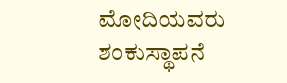ಮೋದಿಯವರು ಶಂಕುಸ್ಥಾಪನೆ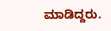ಮಾಡಿದ್ದರು.